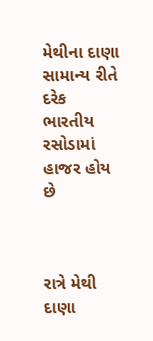મેથીના દાણા સામાન્ય રીતે દરેક ભારતીય રસોડામાં હાજર હોય છે



રાત્રે મેથી દાણા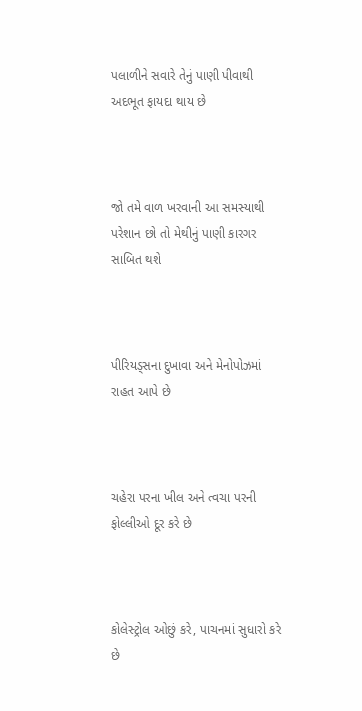પલાળીને સવારે તેનું પાણી પીવાથી અદભૂત ફાયદા થાય છે



જો તમે વાળ ખરવાની આ સમસ્યાથી પરેશાન છો તો મેથીનું પાણી કારગર સાબિત થશે



પીરિયડ્સના દુખાવા અને મેનોપોઝમાં રાહત આપે છે



ચહેરા પરના ખીલ અને ત્વચા પરની ફોલ્લીઓ દૂર કરે છે



કોલેસ્ટ્રોલ ઓછું કરે, પાચનમાં સુધારો કરે છે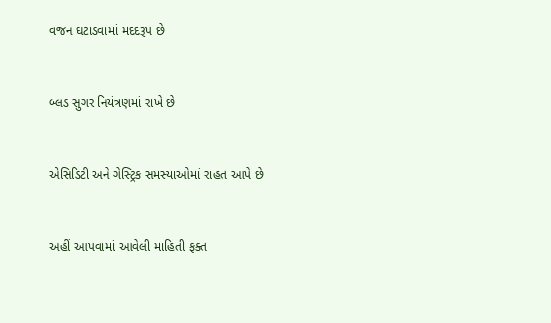વજન ઘટાડવામાં મદદરૂપ છે



બ્લડ સુગર નિયંત્રણમાં રાખે છે



એસિડિટી અને ગેસ્ટ્રિક સમસ્યાઓમાં રાહત આપે છે



અહીં આપવામાં આવેલી માહિતી ફક્ત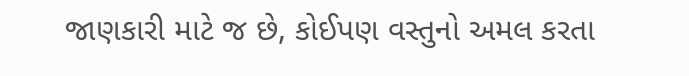જાણકારી માટે જ છે, કોઈપણ વસ્તુનો અમલ કરતા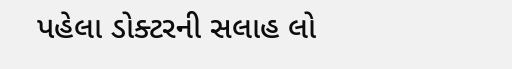પહેલા ડોક્ટરની સલાહ લો